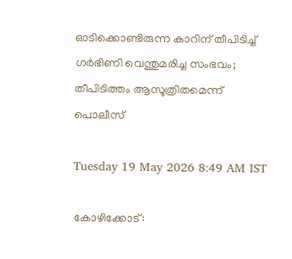ഓടിക്കൊണ്ടിരുന്ന കാറിന് തീപിടിച്ച് ഗർഭിണി വെന്തുമരിച്ച സംഭവം; തീപിടിത്തം ആസൂത്രിതമെന്ന് പൊലീസ്

Tuesday 19 May 2026 8:49 AM IST

കോഴിക്കോട്: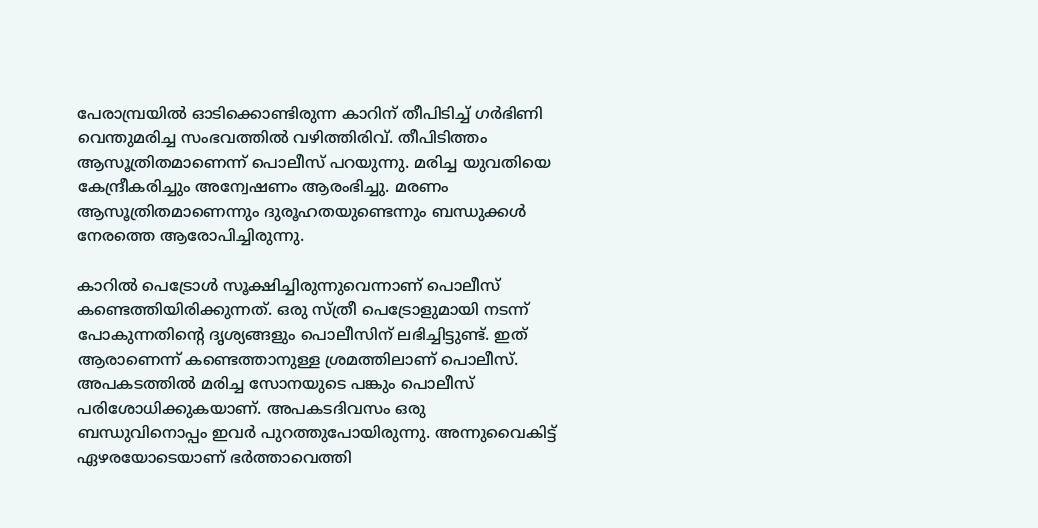പേരാമ്പ്രയിൽ ഓടിക്കൊണ്ടിരുന്ന കാറിന് തീപിടിച്ച് ഗർഭിണി വെന്തുമരിച്ച സംഭവത്തിൽ വഴിത്തിരിവ്. തീപിടിത്തം ആസൂത്രിതമാണെന്ന് പൊലീസ് പറയുന്നു. മരിച്ച യുവതിയെ കേന്ദ്രീകരിച്ചും അന്വേഷണം ആരംഭിച്ചു. മരണം ആസൂത്രിതമാണെന്നും ദുരൂഹതയുണ്ടെന്നും ബന്ധുക്കൾ നേരത്തെ ആരോപിച്ചിരുന്നു.

കാറിൽ പെട്രോൾ സൂക്ഷിച്ചിരുന്നുവെന്നാണ് പൊലീസ് കണ്ടെത്തിയിരിക്കുന്നത്. ഒരു സ്ത്രീ പെട്രോളുമായി നടന്ന് പോകുന്നതിന്റെ ദൃശ്യങ്ങളും പൊലീസിന് ലഭിച്ചിട്ടുണ്ട്. ഇത് ആരാണെന്ന് കണ്ടെത്താനുള്ള ശ്രമത്തിലാണ് പൊലീസ്. അപകടത്തിൽ മരിച്ച സോനയുടെ പങ്കും പൊലീസ് പരിശോധിക്കുകയാണ്. അപകടദിവസം ഒരു ബന്ധുവിനൊപ്പം ഇവർ പുറത്തുപോയിരുന്നു. അന്നുവൈകിട്ട് ഏഴരയോടെയാണ് ഭർത്താവെത്തി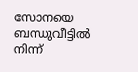സോനയെ ബന്ധുവീട്ടിൽ നിന്ന്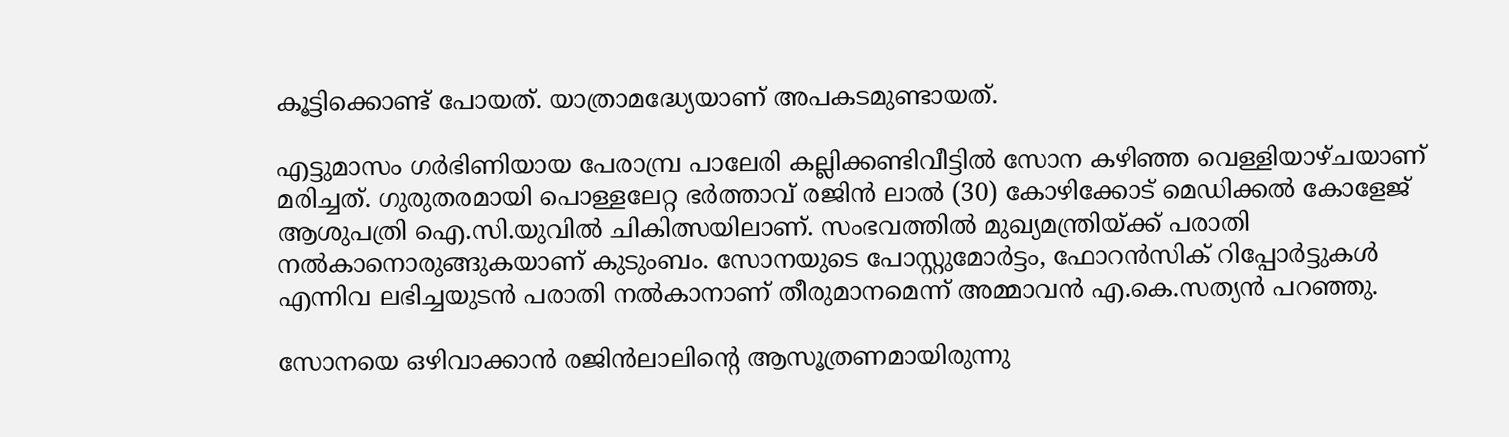കൂട്ടിക്കൊണ്ട് പോയത്. യാത്രാമദ്ധ്യേയാണ് അപകടമുണ്ടായത്.

എട്ടുമാസം ഗർഭിണിയായ പേരാമ്പ്ര പാലേരി കല്ലിക്കണ്ടിവീട്ടിൽ സോന കഴിഞ്ഞ വെള്ളിയാഴ്ചയാണ് മരിച്ചത്. ഗുരുതരമായി പൊള്ളലേറ്റ ഭർത്താവ് രജിൻ ലാൽ (30) കോഴിക്കോട് മെഡിക്കൽ കോളേജ് ആശുപത്രി ഐ.സി.യുവിൽ ചികിത്സയിലാണ്. സംഭവത്തിൽ മുഖ്യമന്ത്രിയ്ക്ക് പരാതി നൽകാനൊരുങ്ങുകയാണ് കുടുംബം. സോനയുടെ പോസ്റ്റുമോർട്ടം, ഫോറൻസിക് റിപ്പോർട്ടുകൾ എന്നിവ ലഭിച്ചയുടൻ പരാതി നൽകാനാണ് തീരുമാനമെന്ന് അമ്മാവൻ എ.കെ.സത്യൻ പറഞ്ഞു.

സോനയെ ഒഴിവാക്കാൻ രജിൻലാലിന്റെ ആസൂത്രണമായിരുന്നു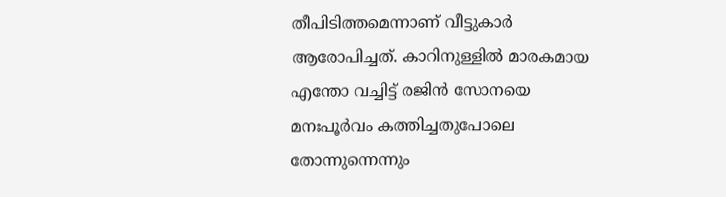തീപിടിത്തമെന്നാണ് വീട്ടുകാർ ആരോപിച്ചത്. കാറിനുള്ളിൽ മാരകമായ എന്തോ വച്ചിട്ട് രജിൻ സോനയെ മനഃപൂർവം കത്തിച്ചതുപോലെ തോന്നുന്നെന്നും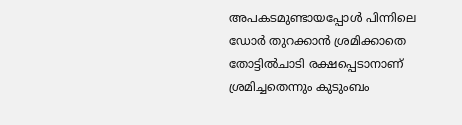അപകടമുണ്ടായപ്പോൾ പിന്നിലെ ഡോർ തുറക്കാൻ ശ്രമിക്കാതെ തോട്ടിൽചാടി രക്ഷപ്പെടാനാണ് ശ്രമിച്ചതെന്നും കുടുംബം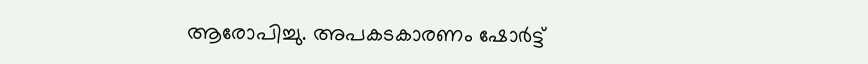ആരോപിച്ചു. അപകടകാരണം ഷോർട്ട്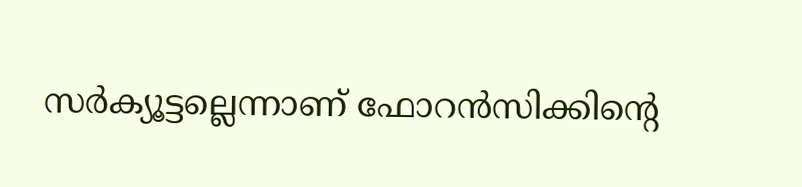സർക്യൂട്ടല്ലെന്നാണ് ഫോറൻസിക്കിന്റെ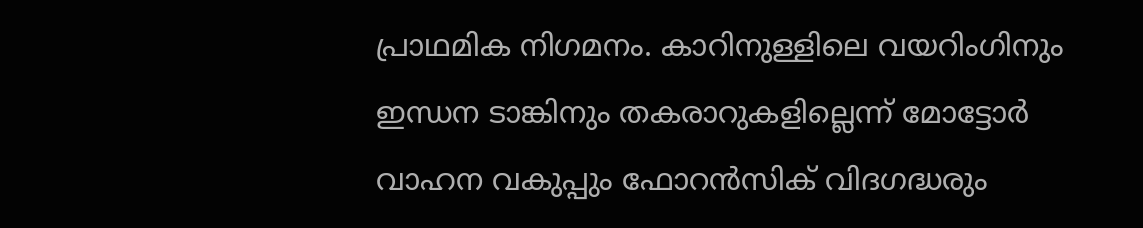പ്രാഥമിക നിഗമനം. കാറിനുള്ളിലെ വയറിംഗിനും ഇന്ധന ടാങ്കിനും തകരാറുകളില്ലെന്ന് മോട്ടോർ വാഹന വകുപ്പും ഫോറൻസിക് വിദഗദ്ധരും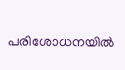പരിശോധനയിൽ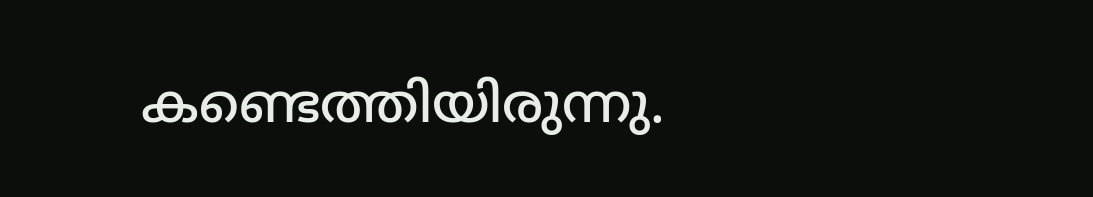കണ്ടെത്തിയിരുന്നു.